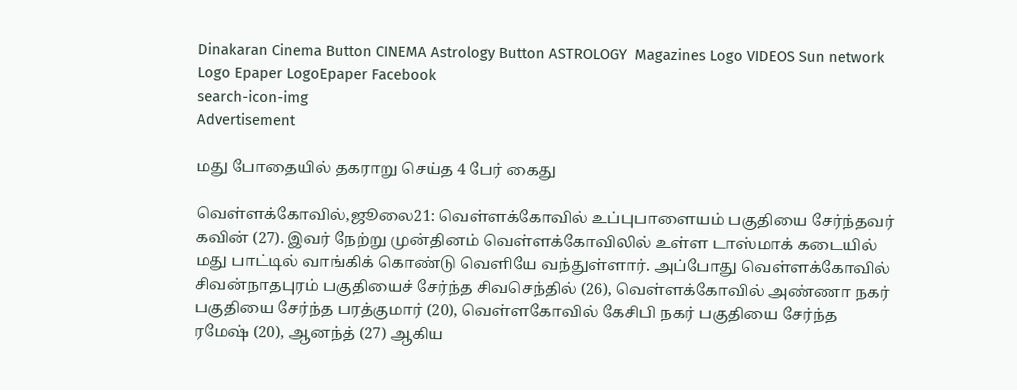Dinakaran Cinema Button CINEMA Astrology Button ASTROLOGY  Magazines Logo VIDEOS Sun network Logo Epaper LogoEpaper Facebook
search-icon-img
Advertisement

மது போதையில் தகராறு செய்த 4 பேர் கைது

வெள்ளக்கோவில்,ஜூலை21: வெள்ளக்கோவில் உப்புபாளையம் பகுதியை சேர்ந்தவர் கவின் (27). இவர் நேற்று முன்தினம் வெள்ளக்கோவிலில் உள்ள டாஸ்மாக் கடையில் மது பாட்டில் வாங்கிக் கொண்டு வெளியே வந்துள்ளார். அப்போது வெள்ளக்கோவில் சிவன்நாதபுரம் பகுதியைச் சேர்ந்த சிவசெந்தில் (26), வெள்ளக்கோவில் அண்ணா நகர் பகுதியை சேர்ந்த பரத்குமார் (20), வெள்ளகோவில் கேசிபி நகர் பகுதியை சேர்ந்த ரமேஷ் (20), ஆனந்த் (27) ஆகிய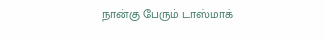நான்கு பேரும் டாஸ்மாக்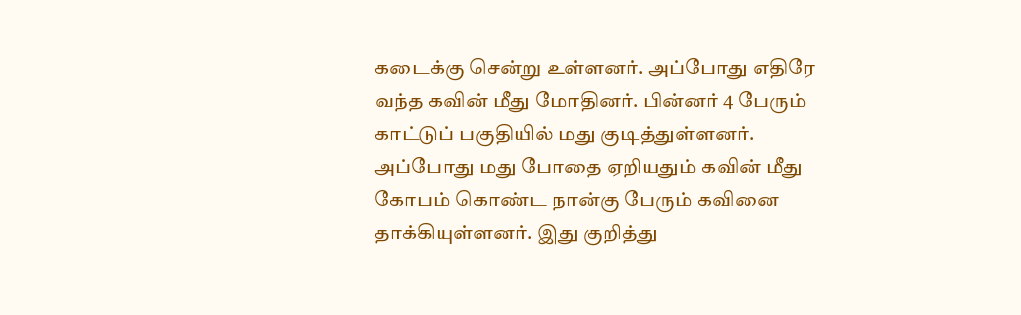கடைக்கு சென்று உள்ளனர். அப்போது எதிரே வந்த கவின் மீது மோதினர். பின்னர் 4 பேரும் காட்டுப் பகுதியில் மது குடித்துள்ளனர். அப்போது மது போதை ஏறியதும் கவின் மீது கோபம் கொண்ட நான்கு பேரும் கவினை தாக்கியுள்ளனர். இது குறித்து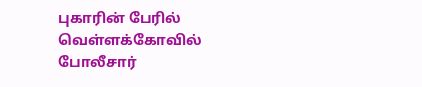புகாரின் பேரில் வெள்ளக்கோவில் போலீசார்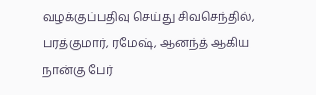வழக்குப்பதிவு செய்து சிவசெந்தில், பரத்குமார், ரமேஷ், ஆனந்த் ஆகிய நான்கு பேர்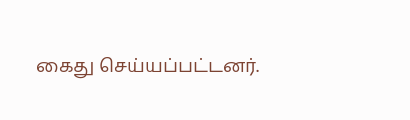கைது செய்யப்பட்டனர்.